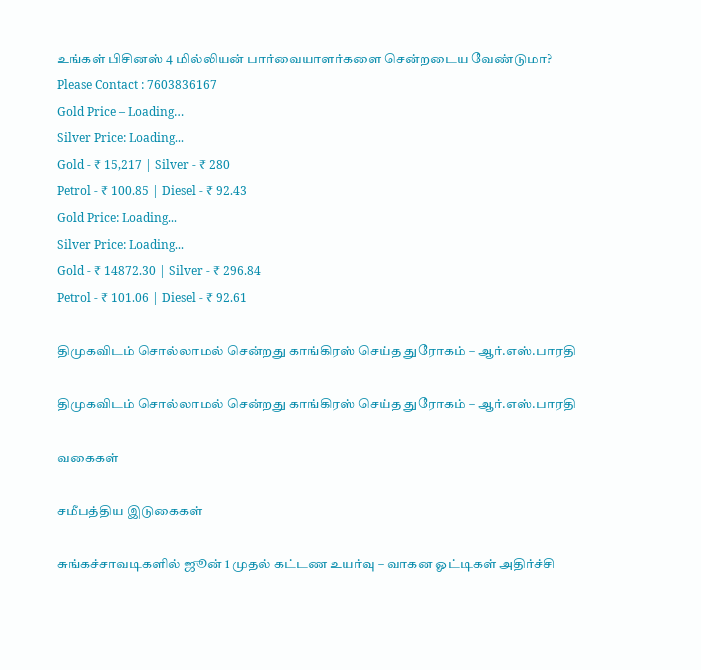உங்கள் பிசினஸ் 4 மில்லியன் பார்வையாளர்களை சென்றடைய வேண்டுமா?
Please Contact : 7603836167
Gold Price – Loading…
Silver Price: Loading...
Gold - ₹ 15,217 | Silver - ₹ 280
Petrol - ₹ 100.85 | Diesel - ₹ 92.43
Gold Price: Loading...
Silver Price: Loading...
Gold - ₹ 14872.30 | Silver - ₹ 296.84
Petrol - ₹ 101.06 | Diesel - ₹ 92.61

திமுகவிடம் சொல்லாமல் சென்றது காங்கிரஸ் செய்த துரோகம் – ஆர்.எஸ்.பாரதி

திமுகவிடம் சொல்லாமல் சென்றது காங்கிரஸ் செய்த துரோகம் – ஆர்.எஸ்.பாரதி

வகைகள்

சமீபத்திய இடுகைகள்

சுங்கச்சாவடிகளில் ஜூன் 1 முதல் கட்டண உயர்வு – வாகன ஓட்டிகள் அதிர்ச்சி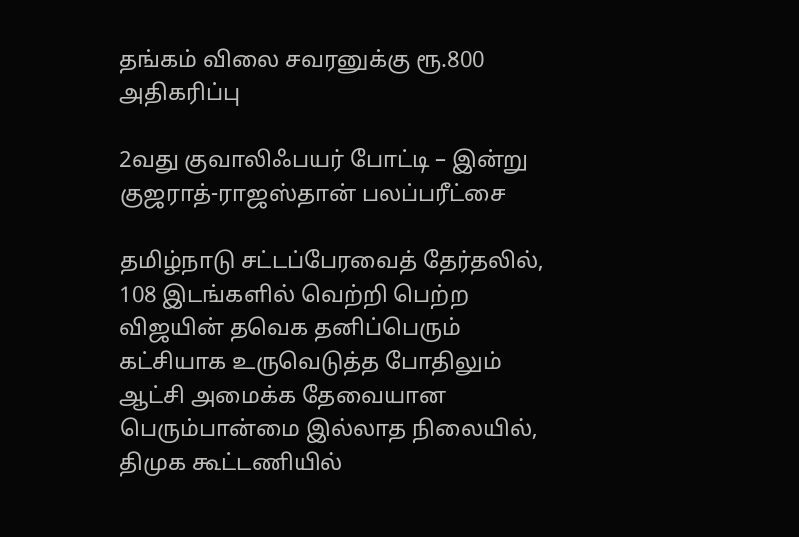தங்கம் விலை சவரனுக்கு ரூ.800 அதிகரிப்பு

2வது குவாலிஃபயர் போட்டி – இன்று குஜராத்-ராஜஸ்தான் பலப்பரீட்சை

தமிழ்நாடு சட்டப்பேரவைத் தேர்தலில், 108 இடங்களில் வெற்றி பெற்ற விஜயின் தவெக தனிப்பெரும் கட்சியாக உருவெடுத்த போதிலும் ஆட்சி அமைக்க தேவையான பெரும்பான்மை இல்லாத நிலையில், திமுக கூட்டணியில்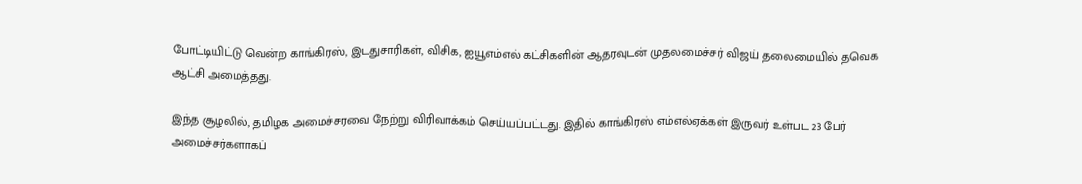போட்டியிட்டு வென்ற காங்கிரஸ், இடதுசாரிகள், விசிக, ஐயூஎம்எல் கட்சிகளின் ஆதரவுடன் முதலமைச்சர் விஜய் தலைமையில் தவெக ஆட்சி அமைத்தது.

இந்த சூழலில், தமிழக அமைச்சரவை நேற்று விரிவாக்கம் செய்யப்பட்டது. இதில் காங்கிரஸ் எம்எல்ஏக்கள் இருவர் உள்பட 23 பேர் அமைச்சர்களாகப்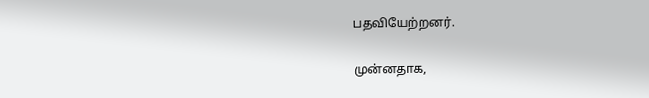பதவியேற்றனர்.

முன்னதாக,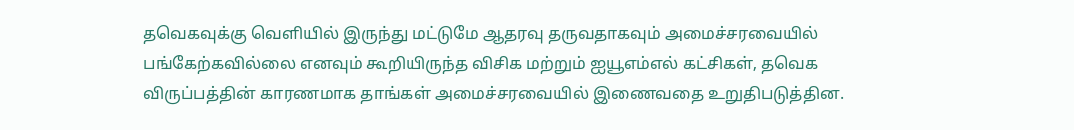தவெகவுக்கு வெளியில் இருந்து மட்டுமே ஆதரவு தருவதாகவும் அமைச்சரவையில் பங்கேற்கவில்லை எனவும் கூறியிருந்த விசிக மற்றும் ஐயூஎம்எல் கட்சிகள், தவெக விருப்பத்தின் காரணமாக தாங்கள் அமைச்சரவையில் இணைவதை உறுதிபடுத்தின.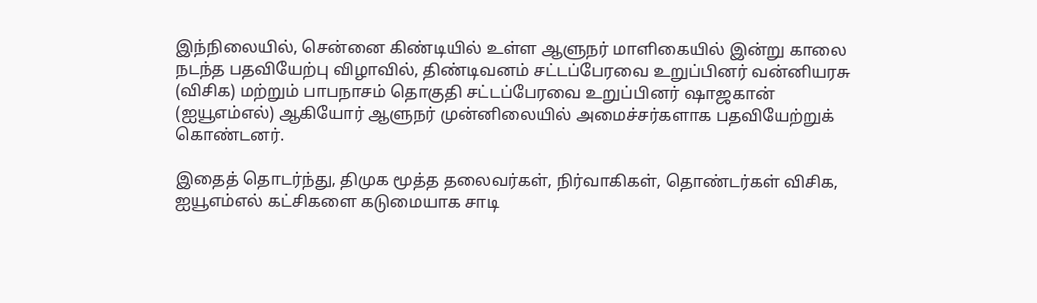இந்நிலையில், சென்னை கிண்டியில் உள்ள ஆளுநர் மாளிகையில் இன்று காலை நடந்த பதவியேற்பு விழாவில், திண்டிவனம் சட்டப்பேரவை உறுப்பினர் வன்னியரசு (விசிக) மற்றும் பாபநாசம் தொகுதி சட்டப்பேரவை உறுப்பினர் ஷாஜகான் (ஐயூஎம்எல்) ஆகியோர் ஆளுநர் முன்னிலையில் அமைச்சர்களாக பதவியேற்றுக் கொண்டனர்.

இதைத் தொடர்ந்து, திமுக மூத்த தலைவர்கள், நிர்வாகிகள், தொண்டர்கள் விசிக, ஐயூஎம்எல் கட்சிகளை கடுமையாக சாடி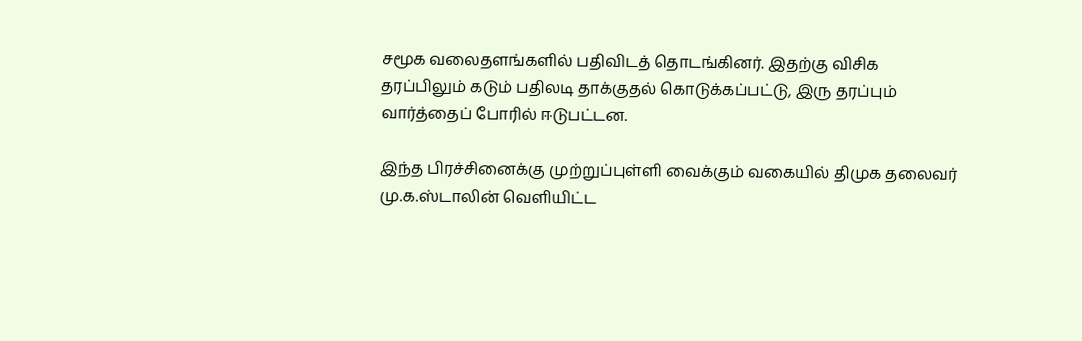சமூக வலைதளங்களில் பதிவிடத் தொடங்கினர். இதற்கு விசிக தரப்பிலும் கடும் பதிலடி தாக்குதல் கொடுக்கப்பட்டு, இரு தரப்பும் வார்த்தைப் போரில் ஈடுபட்டன.

இந்த பிரச்சினைக்கு முற்றுப்புள்ளி வைக்கும் வகையில் திமுக தலைவர் மு.க.ஸ்டாலின் வெளியிட்ட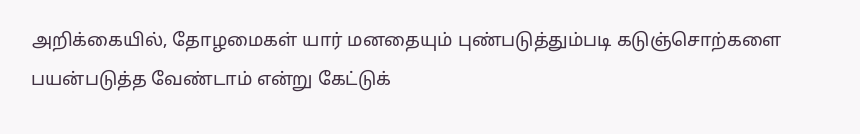அறிக்கையில், தோழமைகள் யார் மனதையும் புண்படுத்தும்படி கடுஞ்சொற்களை பயன்படுத்த வேண்டாம் என்று கேட்டுக்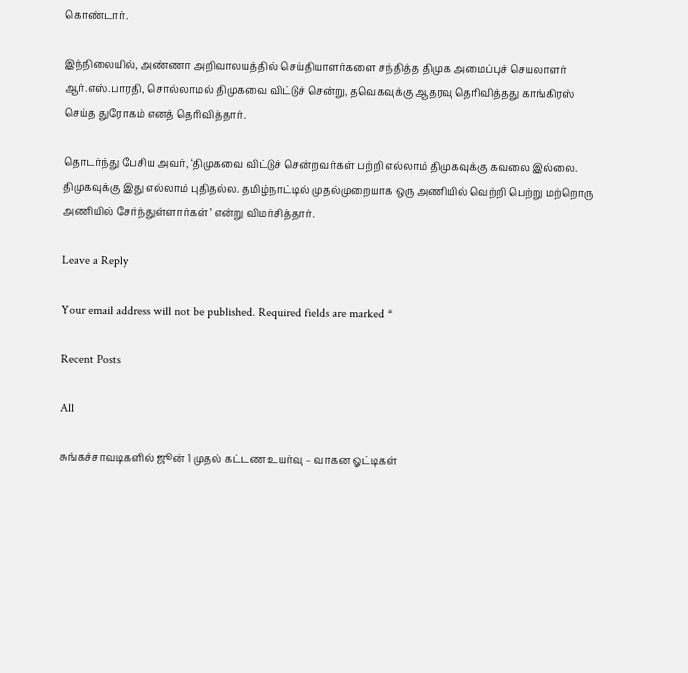கொண்டார்.

இந்நிலையில், அண்ணா அறிவாலயத்தில் செய்தியாளர்களை சந்தித்த திமுக அமைப்புச் செயலாளர் ஆர்.எஸ்.பாரதி, சொல்லாமல் திமுகவை விட்டுச் சென்று, தவெகவுக்கு ஆதரவு தெரிவித்தது காங்கிரஸ் செய்த துரோகம் எனத் தெரிவித்தார்.

தொடர்ந்து பேசிய அவர், ‘திமுகவை விட்டுச் சென்றவர்கள் பற்றி எல்லாம் திமுகவுக்கு கவலை இல்லை. திமுகவுக்கு இது எல்லாம் புதிதல்ல. தமிழ்நாட்டில் முதல்முறையாக ஒரு அணியில் வெற்றி பெற்று மற்றொரு அணியில் சேர்ந்துள்ளார்கள்’ என்று விமர்சித்தார்.

Leave a Reply

Your email address will not be published. Required fields are marked *

Recent Posts

All

சுங்கச்சாவடிகளில் ஜூன் 1 முதல் கட்டண உயர்வு – வாகன ஓட்டிகள்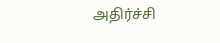அதிர்ச்சி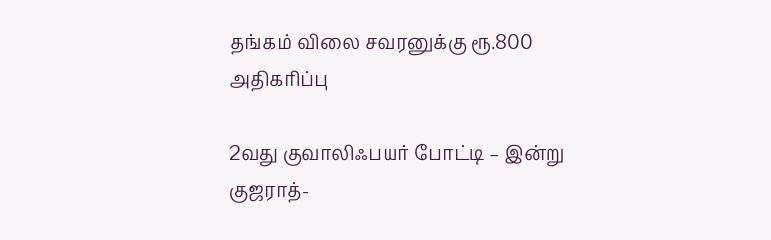தங்கம் விலை சவரனுக்கு ரூ.800 அதிகரிப்பு

2வது குவாலிஃபயர் போட்டி – இன்று குஜராத்-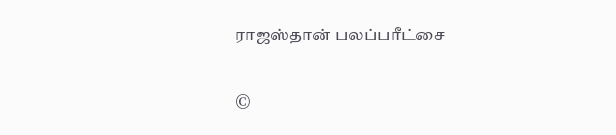ராஜஸ்தான் பலப்பரீட்சை

©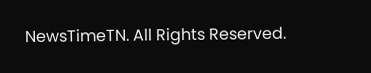NewsTimeTN. All Rights Reserved.